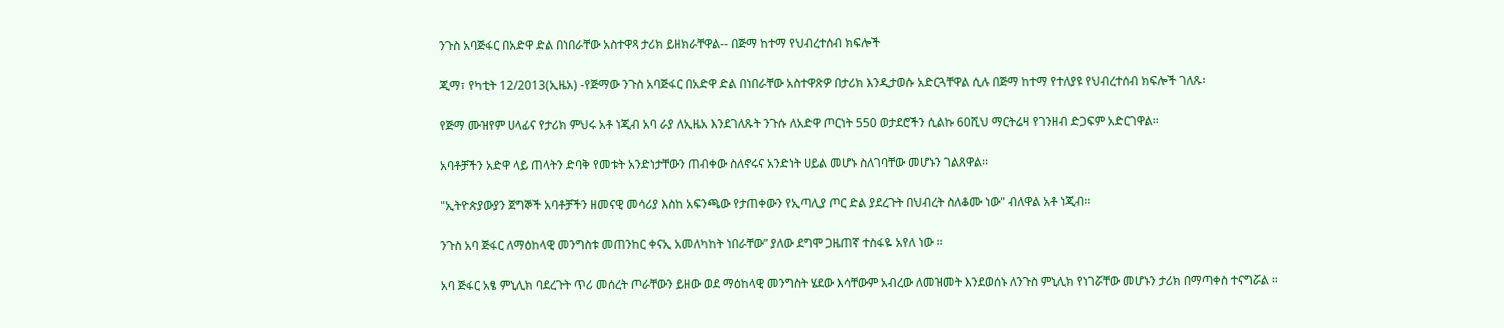ንጉስ አባጅፋር በአድዋ ድል በነበራቸው አስተዋጻ ታሪክ ይዘክራቸዋል-- በጅማ ከተማ የህብረተሰብ ክፍሎች

ጂማ፣ የካቲት 12/2013(ኢዜአ) -የጅማው ንጉስ አባጅፋር በአድዋ ድል በነበራቸው አስተዋጽዎ በታሪክ እንዲታወሱ አድርጓቸዋል ሲሉ በጅማ ከተማ የተለያዩ የህብረተሰብ ክፍሎች ገለጹ፡

የጅማ ሙዝየም ሀላፊና የታሪክ ምህሩ አቶ ነጂብ አባ ራያ ለኢዜአ እንደገለጹት ንጉሱ ለአድዋ ጦርነት 550 ወታደሮችን ሲልኩ 60ሺህ ማርትሬዛ የገንዘብ ድጋፍም አድርገዋል፡፡

አባቶቻችን አድዋ ላይ ጠላትን ድባቅ የመቱት አንድነታቸውን ጠብቀው ስለኖሩና አንድነት ሀይል መሆኑ ስለገባቸው መሆኑን ገልጸዋል፡፡

"ኢትዮጵያውያን ጀግኞች አባቶቻችን ዘመናዊ መሳሪያ እስከ አፍንጫው የታጠቀውን የኢጣሊያ ጦር ድል ያደረጉት በህብረት ስለቆሙ ነው" ብለዋል አቶ ነጂብ፡፡

ንጉስ አባ ጅፋር ለማዕከላዊ መንግስቱ መጠንከር ቀናኢ አመለካከት ነበራቸው” ያለው ደግሞ ጋዜጠኛ ተስፋዬ አየለ ነው ፡፡

አባ ጅፋር አፄ ምኒሊክ ባደረጉት ጥሪ መሰረት ጦራቸውን ይዘው ወደ ማዕከላዊ መንግስት ሄደው እሳቸውም አብረው ለመዝመት እንደወሰኑ ለንጉስ ምኒሊክ የነገሯቸው መሆኑን ታሪክ በማጣቀስ ተናግሯል ።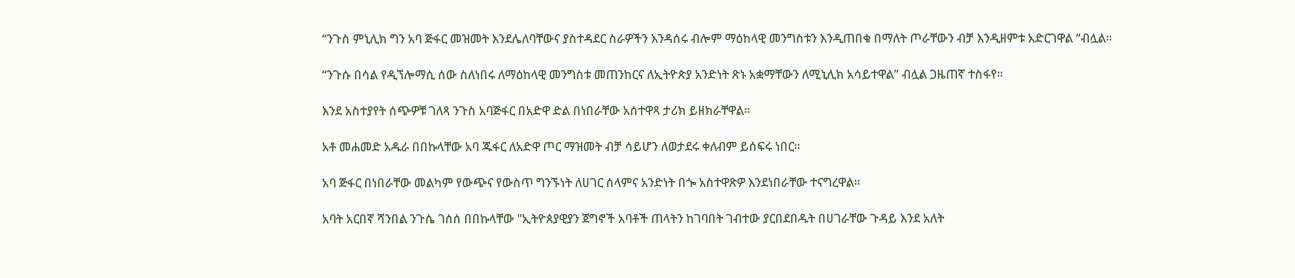“ንጉስ ምኒሊክ ግን አባ ጅፋር መዝመት እንደሌለባቸውና ያስተዳደር ስራዎችን እንዳሰሩ ብሎም ማዕከላዊ መንግስቱን እንዲጠበቁ በማለት ጦራቸውን ብቻ እንዲዘምቱ አድርገዋል “ብሏል፡፡

“ንጉሱ በሳል የዲኘሎማሲ ሰው ስለነበሩ ለማዕከላዊ መንግስቱ መጠንከርና ለኢትዮጵያ አንድነት ጽኑ አቋማቸውን ለሚኒሊክ አሳይተዋል” ብሏል ጋዜጠኛ ተስፋየ።

እንደ አስተያየት ሰጭዎቹ ገለጻ ንጉስ አባጅፋር በአድዋ ድል በነበራቸው አሰተዋጻ ታሪክ ይዘክራቸዋል።

አቶ መሐመድ አዱራ በበኩላቸው አባ ጁፋር ለአድዋ ጦር ማዝመት ብቻ ሳይሆን ለወታደሩ ቀለብም ይሰፍሩ ነበር፡፡

አባ ጅፋር በነበራቸው መልካም የውጭና የውስጥ ግንኙነት ለሀገር ሰላምና አንድነት በጐ አስተዋጽዎ እንደነበራቸው ተናግረዋል፡፡

አባት አርበኛ ሻንበል ንጉሴ ገሰሰ በበኩላቸው "ኢትዮጰያዊያን ጀግኖች አባቶች ጠላትን ከገባበት ገብተው ያርበደበዱት በሀገራቸው ጉዳይ እንደ አለት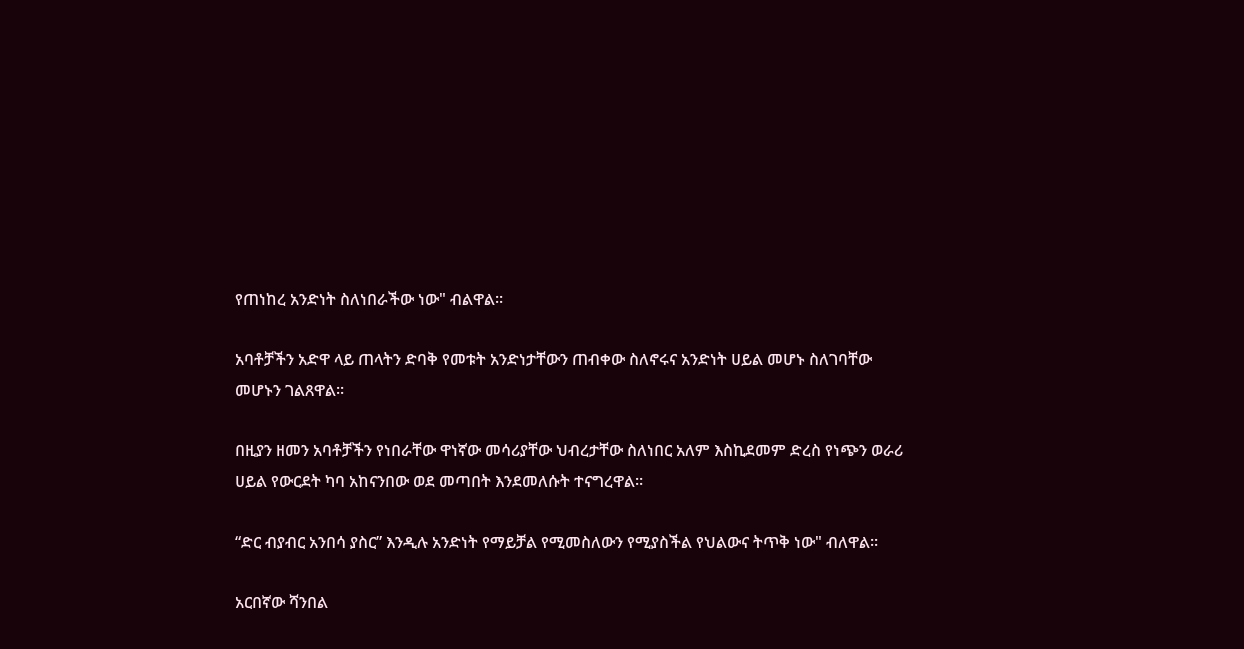የጠነከረ አንድነት ስለነበራችው ነው" ብልዋል፡፡

አባቶቻችን አድዋ ላይ ጠላትን ድባቅ የመቱት አንድነታቸውን ጠብቀው ስለኖሩና አንድነት ሀይል መሆኑ ስለገባቸው መሆኑን ገልጸዋል፡፡

በዚያን ዘመን አባቶቻችን የነበራቸው ዋነኛው መሳሪያቸው ህብረታቸው ስለነበር አለም እስኪደመም ድረስ የነጭን ወራሪ ሀይል የውርደት ካባ አከናንበው ወደ መጣበት እንደመለሱት ተናግረዋል።

“ድር ብያብር አንበሳ ያስር” እንዲሉ አንድነት የማይቻል የሚመስለውን የሚያስችል የህልውና ትጥቅ ነው" ብለዋል፡፡

አርበኛው ሻንበል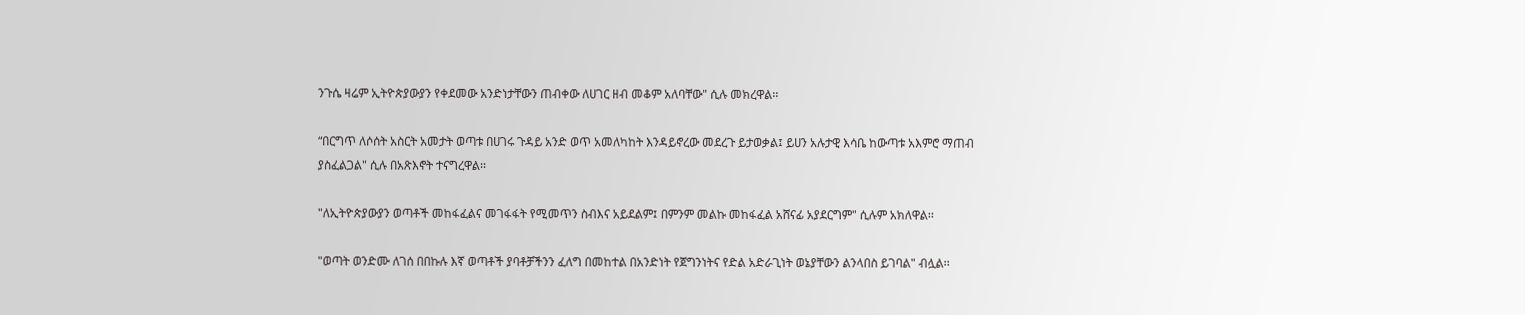ንጉሴ ዛሬም ኢትዮጵያውያን የቀደመው አንድነታቸውን ጠብቀው ለሀገር ዘብ መቆም አለባቸው" ሲሉ መክረዋል፡፡

“በርግጥ ለሶሰት አስርት አመታት ወጣቱ በሀገሩ ጉዳይ አንድ ወጥ አመለካከት እንዳይኖረው መደረጉ ይታወቃል፤ ይሀን አሉታዊ እሳቤ ከውጣቱ አእምሮ ማጠብ ያስፈልጋል" ሲሉ በአጽእኖት ተናግረዋል፡፡

"ለኢትዮጵያውያን ወጣቶች መከፋፈልና መገፋፋት የሚመጥን ስብእና አይደልም፤ በምንም መልኩ መከፋፈል አሸናፊ አያደርግም" ሲሉም አክለዋል፡፡

"ወጣት ወንድሙ ለገሰ በበኩሉ እኛ ወጣቶች ያባቶቻችንን ፈለግ በመከተል በአንድነት የጀግንነትና የድል አድራጊነት ወኔያቸውን ልንላበስ ይገባል" ብሏል፡፡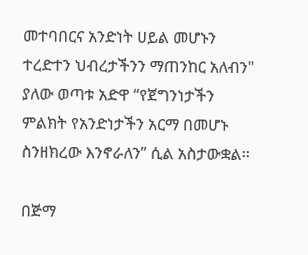መተባበርና አንድነት ሀይል መሆኑን ተረድተን ህብረታችንን ማጠንከር አለብን" ያለው ወጣቱ አድዋ “የጀግንነታችን ምልክት የአንድነታችን አርማ በመሆኑ ስንዘክረው እንኖራለን” ሲል አስታውቋል፡፡

በጅማ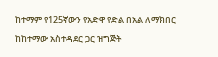ከተማም የ125ኛውን የአድዋ የድል በአል ለማክበር ከከተማው አስተዳደር ጋር ዝግጅት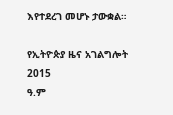እየተደረገ መሆኑ ታውቋል።

የኢትዮጵያ ዜና አገልግሎት
2015
ዓ.ም